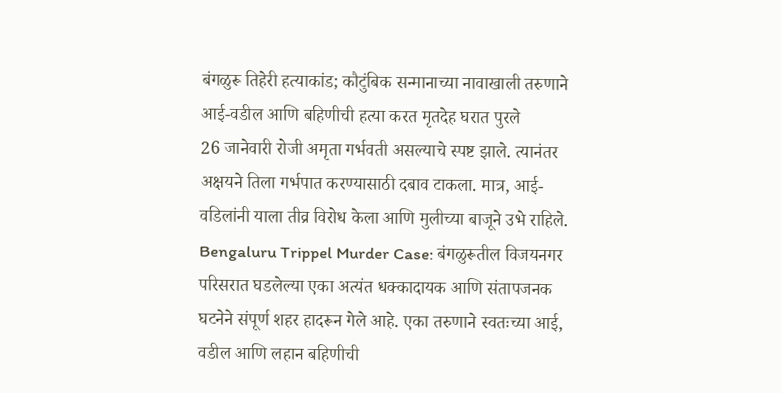बंगळुरू तिहेरी हत्याकांड; कौटुंबिक सन्मानाच्या नावाखाली तरुणाने आई-वडील आणि बहिणीची हत्या करत मृतदेह घरात पुरले
26 जानेवारी रोजी अमृता गर्भवती असल्याचे स्पष्ट झाले. त्यानंतर अक्षयने तिला गर्भपात करण्यासाठी दबाव टाकला. मात्र, आई-वडिलांनी याला तीव्र विरोध केला आणि मुलीच्या बाजूने उभे राहिले.
Bengaluru Trippel Murder Case: बंगळुरूतील विजयनगर परिसरात घडलेल्या एका अत्यंत धक्कादायक आणि संतापजनक घटनेने संपूर्ण शहर हादरून गेले आहे. एका तरुणाने स्वतःच्या आई, वडील आणि लहान बहिणीची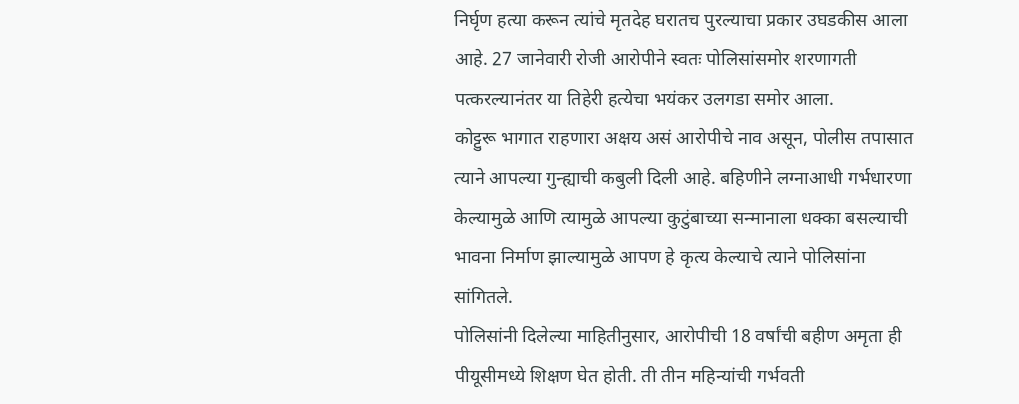निर्घृण हत्या करून त्यांचे मृतदेह घरातच पुरल्याचा प्रकार उघडकीस आला आहे. 27 जानेवारी रोजी आरोपीने स्वतः पोलिसांसमोर शरणागती पत्करल्यानंतर या तिहेरी हत्येचा भयंकर उलगडा समोर आला.
कोट्टुरू भागात राहणारा अक्षय असं आरोपीचे नाव असून, पोलीस तपासात त्याने आपल्या गुन्ह्याची कबुली दिली आहे. बहिणीने लग्नाआधी गर्भधारणा केल्यामुळे आणि त्यामुळे आपल्या कुटुंबाच्या सन्मानाला धक्का बसल्याची भावना निर्माण झाल्यामुळे आपण हे कृत्य केल्याचे त्याने पोलिसांना सांगितले.
पोलिसांनी दिलेल्या माहितीनुसार, आरोपीची 18 वर्षांची बहीण अमृता ही पीयूसीमध्ये शिक्षण घेत होती. ती तीन महिन्यांची गर्भवती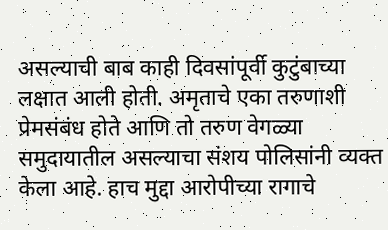असल्याची बाब काही दिवसांपूर्वी कुटुंबाच्या लक्षात आली होती. अमृताचे एका तरुणाशी प्रेमसंबंध होते आणि तो तरुण वेगळ्या समुदायातील असल्याचा संशय पोलिसांनी व्यक्त केला आहे. हाच मुद्दा आरोपीच्या रागाचे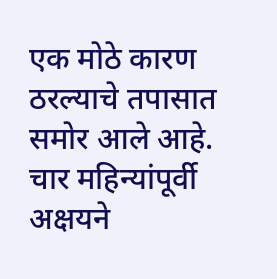एक मोठे कारण ठरल्याचे तपासात समोर आले आहे.
चार महिन्यांपूर्वी अक्षयने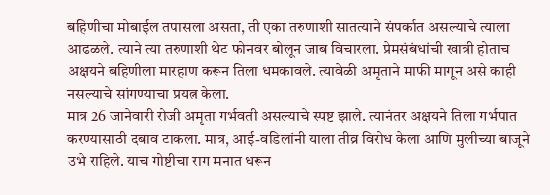बहिणीचा मोबाईल तपासला असता, ती एका तरुणाशी सातत्याने संपर्कात असल्याचे त्याला आढळले. त्याने त्या तरुणाशी थेट फोनवर बोलून जाब विचारला. प्रेमसंबंधांची खात्री होताच अक्षयने बहिणीला मारहाण करून तिला धमकावले. त्यावेळी अमृताने माफी मागून असे काही नसल्याचे सांगण्याचा प्रयत्न केला.
मात्र 26 जानेवारी रोजी अमृता गर्भवती असल्याचे स्पष्ट झाले. त्यानंतर अक्षयने तिला गर्भपात करण्यासाठी दबाव टाकला. मात्र, आई-वडिलांनी याला तीव्र विरोध केला आणि मुलीच्या बाजूने उभे राहिले. याच गोष्टीचा राग मनात धरून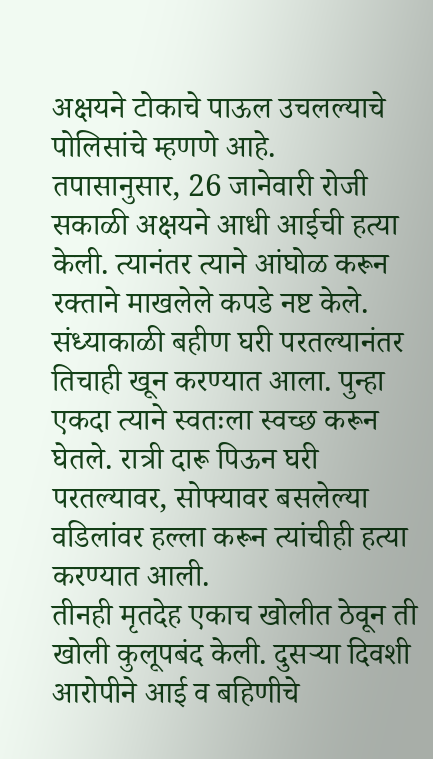अक्षयने टोकाचे पाऊल उचलल्याचे पोलिसांचे म्हणणे आहे.
तपासानुसार, 26 जानेवारी रोजी सकाळी अक्षयने आधी आईची हत्या केली. त्यानंतर त्याने आंघोळ करून रक्ताने माखलेले कपडे नष्ट केले. संध्याकाळी बहीण घरी परतल्यानंतर तिचाही खून करण्यात आला. पुन्हा एकदा त्याने स्वतःला स्वच्छ करून घेतले. रात्री दारू पिऊन घरी परतल्यावर, सोफ्यावर बसलेल्या वडिलांवर हल्ला करून त्यांचीही हत्या करण्यात आली.
तीनही मृतदेह एकाच खोलीत ठेवून ती खोली कुलूपबंद केली. दुसऱ्या दिवशी आरोपीने आई व बहिणीचे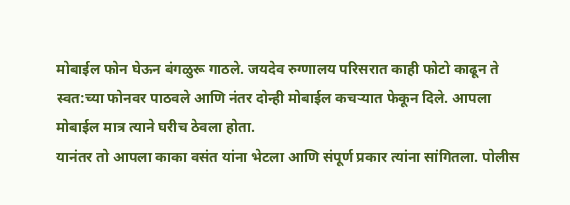मोबाईल फोन घेऊन बंगळुरू गाठले. जयदेव रुग्णालय परिसरात काही फोटो काढून ते स्वत:च्या फोनवर पाठवले आणि नंतर दोन्ही मोबाईल कचऱ्यात फेकून दिले. आपला मोबाईल मात्र त्याने घरीच ठेवला होता.
यानंतर तो आपला काका वसंत यांना भेटला आणि संपूर्ण प्रकार त्यांना सांगितला. पोलीस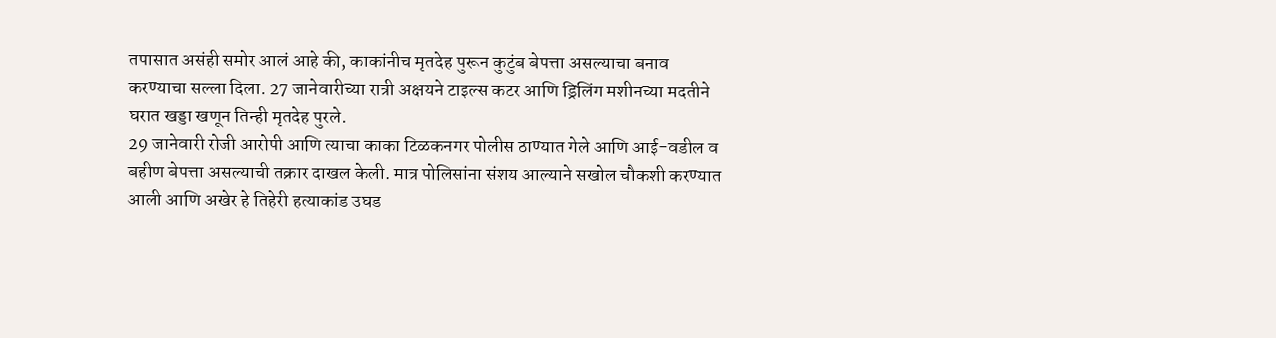तपासात असंही समोर आलं आहे की, काकांनीच मृतदेह पुरून कुटुंब बेपत्ता असल्याचा बनाव करण्याचा सल्ला दिला. 27 जानेवारीच्या रात्री अक्षयने टाइल्स कटर आणि ड्रिलिंग मशीनच्या मदतीने घरात खड्डा खणून तिन्ही मृतदेह पुरले.
29 जानेवारी रोजी आरोपी आणि त्याचा काका टिळकनगर पोलीस ठाण्यात गेले आणि आई-वडील व बहीण बेपत्ता असल्याची तक्रार दाखल केली. मात्र पोलिसांना संशय आल्याने सखोल चौकशी करण्यात आली आणि अखेर हे तिहेरी हत्याकांड उघड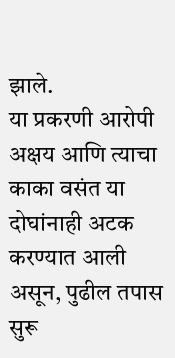झाले.
या प्रकरणी आरोपी अक्षय आणि त्याचा काका वसंत या दोघांनाही अटक करण्यात आली असून, पुढील तपास सुरू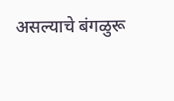असल्याचे बंगळुरू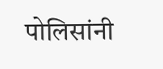पोलिसांनी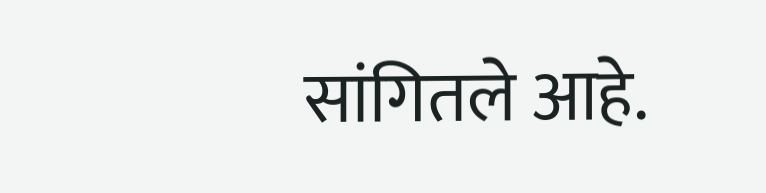सांगितले आहे.